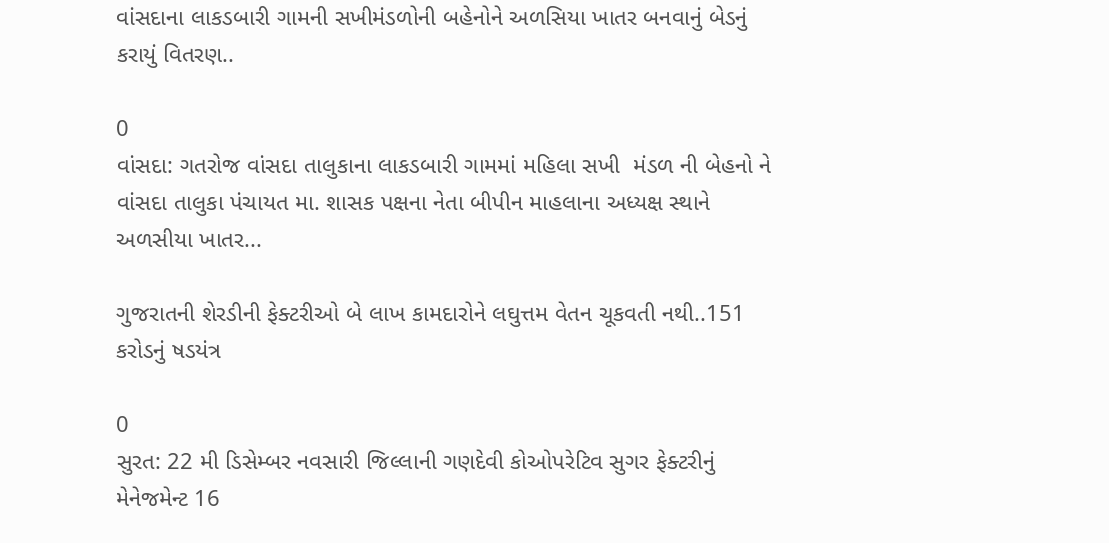વાંસદાના લાકડબારી ગામની સખીમંડળોની બહેનોને અળસિયા ખાતર બનવાનું બેડનું કરાયું વિતરણ..

0
વાંસદા: ગતરોજ વાંસદા તાલુકાના લાકડબારી ગામમાં મહિલા સખી  મંડળ ની બેહનો ને વાંસદા તાલુકા પંચાયત મા. શાસક પક્ષના નેતા બીપીન માહલાના અધ્યક્ષ સ્થાને અળસીયા ખાતર...

ગુજરાતની શેરડીની ફેક્ટરીઓ બે લાખ કામદારોને લઘુત્તમ વેતન ચૂકવતી નથી..151 કરોડનું ષડયંત્ર

0
સુરત: 22 મી ડિસેમ્બર નવસારી જિલ્લાની ગણદેવી કોઓપરેટિવ સુગર ફેક્ટરીનું મેનેજમેન્ટ 16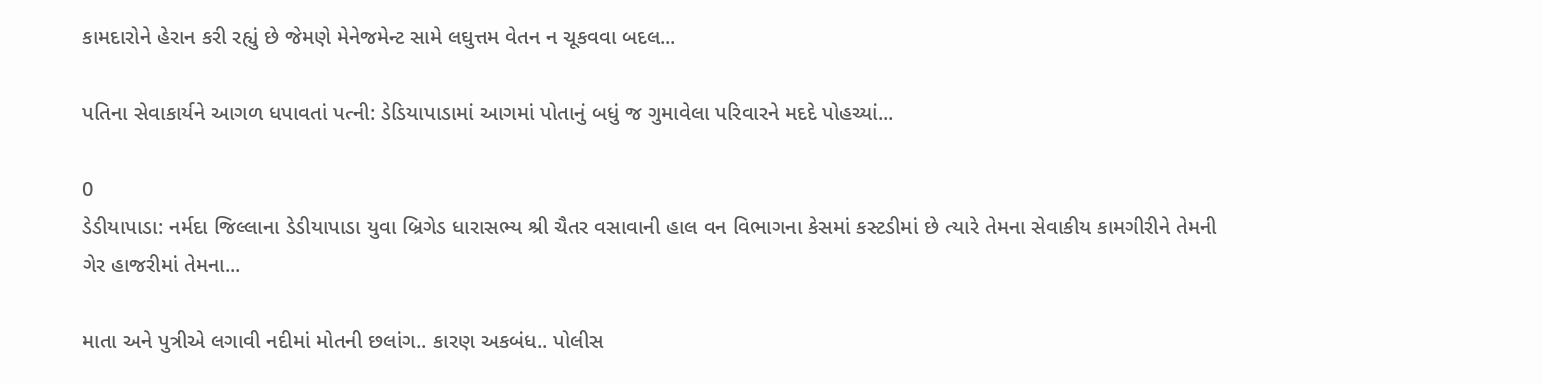કામદારોને હેરાન કરી રહ્યું છે જેમણે મેનેજમેન્ટ સામે લઘુત્તમ વેતન ન ચૂકવવા બદલ...

પતિના સેવાકાર્યને આગળ ધપાવતાં પત્ની: ડેડિયાપાડામાં આગમાં પોતાનું બધું જ ગુમાવેલા પરિવારને મદદે પોહચ્યાં...

0
ડેડીયાપાડા: નર્મદા જિલ્લાના ડેડીયાપાડા યુવા બ્રિગેડ ધારાસભ્ય શ્રી ચૈતર વસાવાની હાલ વન વિભાગના કેસમાં કસ્ટડીમાં છે ત્યારે તેમના સેવાકીય કામગીરીને તેમની ગેર હાજરીમાં તેમના...

માતા અને પુત્રીએ લગાવી નદીમાં મોતની છલાંગ.. કારણ અકબંધ.. પોલીસ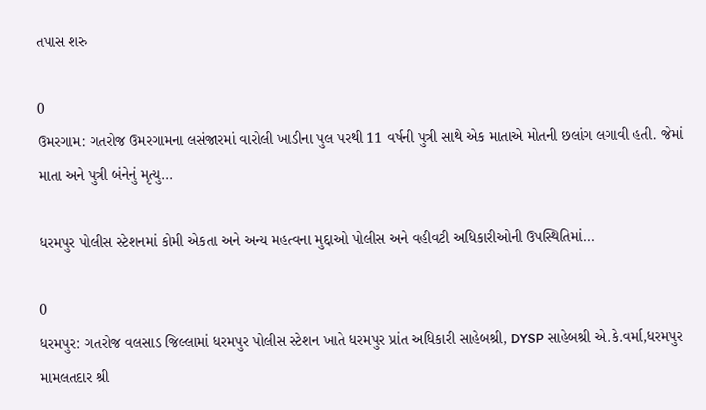તપાસ શરુ

0
ઉમરગામ: ગતરોજ ઉમરગામના લસંજારમાં વારોલી ખાડીના પુલ પરથી 11 વર્ષની પુત્રી સાથે એક માતાએ મોતની છલાંગ લગાવી હતી. જેમાં માતા અને પુત્રી બંનેનું મૃત્યુ...

ધરમપુર પોલીસ સ્ટેશનમાં કોમી એકતા અને અન્ય મહત્વના મુદ્દાઓ પોલીસ અને વહીવટી અધિકારીઓની ઉપસ્થિતિમાં...

0
ધરમપુર: ગતરોજ વલસાડ જિલ્લામાં ધરમપુર પોલીસ સ્ટેશન ખાતે ધરમપુર પ્રાંત અધિકારી સાહેબશ્રી, DYSP સાહેબશ્રી એ.કે.વર્મા,ધરમપુર મામલતદાર શ્રી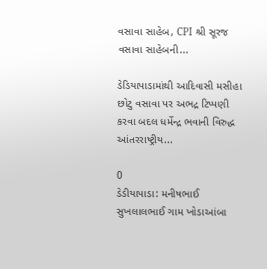વસાવા સાહેબ, CPI શ્રી સૂરજ વસાવા સાહેબની...

ડેડિયાપાડામાંથી આદિવાસી મસીહા છોટુ વસાવા પર અભદ્ર ટિપ્પણી કરવા બદલ ધર્મેન્દ્ર ભવાની વિરુદ્ધ આંતરરાષ્ટ્રીય...

0
ડેડીયાપાડા: મનીષભાઈ સુખલાલભાઈ ગામ ખોડાઆંબા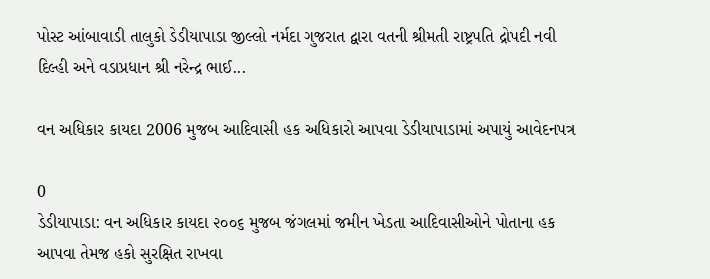પોસ્ટ આંબાવાડી તાલુકો ડેડીયાપાડા જીલ્લો નર્મદા ગુજરાત દ્વારા વતની શ્રીમતી રાષ્ટ્રપતિ દ્રોપદી નવી દિલ્હી અને વડાપ્રધાન શ્રી નરેન્દ્ર ભાઈ...

વન અધિકાર કાયદા 2006 મુજબ આદિવાસી હક અધિકારો આપવા ડેડીયાપાડામાં અપાયું આવેદનપત્ર

0
ડેડીયાપાડા: વન અધિકાર કાયદા ૨૦૦૬ મુજબ જંગલમાં જમીન ખેડતા આદિવાસીઓને પોતાના હક આપવા તેમજ હકો સુરક્ષિત રાખવા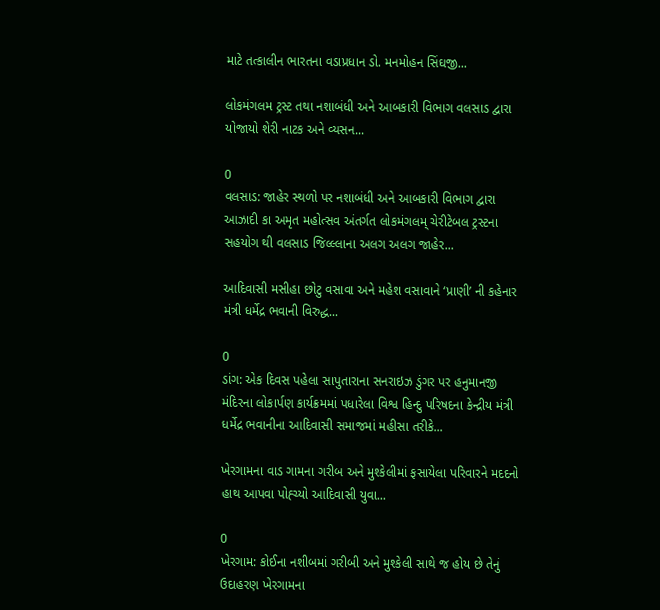માટે તત્કાલીન ભારતના વડાપ્રધાન ડો. મનમોહન સિંઘજી...

લોકમંગલમ ટ્રસ્ટ તથા નશાબંધી અને આબકારી વિભાગ વલસાડ દ્વારા યોજાયો શેરી નાટક અને વ્યસન...

0
વલસાડ: જાહેર સ્થળો પર નશાબંધી અને આબકારી વિભાગ દ્વારા આઝાદી કા અમૃત મહોત્સવ અંતર્ગત લોકમંગલમ્ ચેરીટેબલ ટ્રસ્ટના સહયોગ થી વલસાડ જિલ્લ્લાના અલગ અલગ જાહેર...

આદિવાસી મસીહા છોટુ વસાવા અને મહેશ વસાવાને ‘પ્રાણી’ ની કહેનાર મંત્રી ધર્મેદ્ર ભવાની વિરુદ્ધ...

0
ડાંગ: એક દિવસ પહેલા સાપુતારાના સનરાઇઝ ડુંગર પર હનુમાનજી મંદિરના લોકાર્પણ કાર્યક્રમમાં પધારેલા વિશ્વ હિન્દુ પરિષદના કેન્દ્રીય મંત્રી ધર્મેદ્ર ભવાનીના આદિવાસી સમાજમાં મહીસા તરીકે...

ખેરગામના વાડ ગામના ગરીબ અને મુશ્કેલીમાં ફસાયેલા પરિવારને મદદનો હાથ આપવા પોહ્ચ્યો આદિવાસી યુવા...

0
ખેરગામ: કોઈના નશીબમાં ગરીબી અને મુશ્કેલી સાથે જ હોય છે તેનું ઉદાહરણ ખેરગામના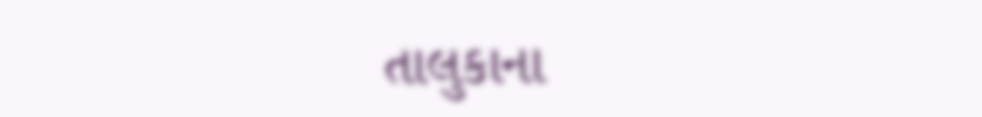તાલુકાના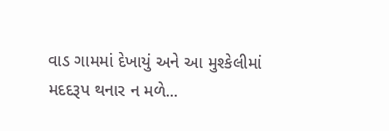વાડ ગામમાં દેખાયું અને આ મુશ્કેલીમાં મદદરૂપ થનાર ન મળે...